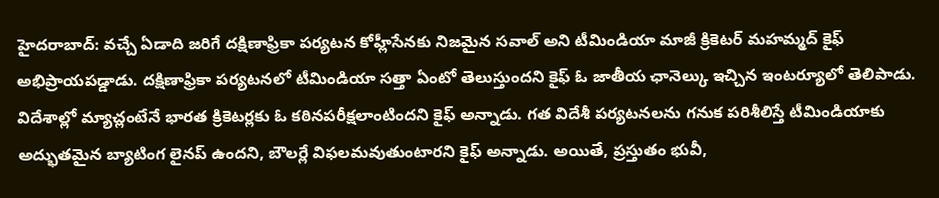హైదరాబాద్: వచ్చే ఏడాది జరిగే దక్షిణాఫ్రికా పర్యటన కోహ్లీసేనకు నిజమైన సవాల్ అని టీమిండియా మాజీ క్రికెటర్ మహమ్మద్ కైఫ్ అభిప్రాయపడ్డాడు. దక్షిణాఫ్రికా పర్యటనలో టీమిండియా సత్తా ఏంటో తెలుస్తుందని కైఫ్ ఓ జాతీయ ఛానెల్కు ఇచ్చిన ఇంటర్యూలో తెలిపాడు. విదేశాల్లో మ్యాచ్లంటేనే భారత క్రికెటర్లకు ఓ కఠినపరీక్షలాంటిందని కైఫ్ అన్నాడు. గత విదేశీ పర్యటనలను గనుక పరిశీలిస్తే టీమిండియాకు అద్భుతమైన బ్యాటింగ లైనప్ ఉందని, బౌలర్లే విఫలమవుతుంటారని కైఫ్ అన్నాడు. అయితే, ప్రస్తుతం భువీ,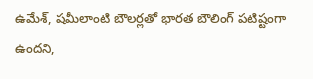ఉమేశ్, షమీలాంటి బౌలర్లతో భారత బౌలింగ్ పటిష్టంగా ఉందని,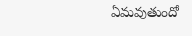ఏమవుతుందో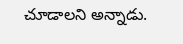చూడాలని అన్నాడు.